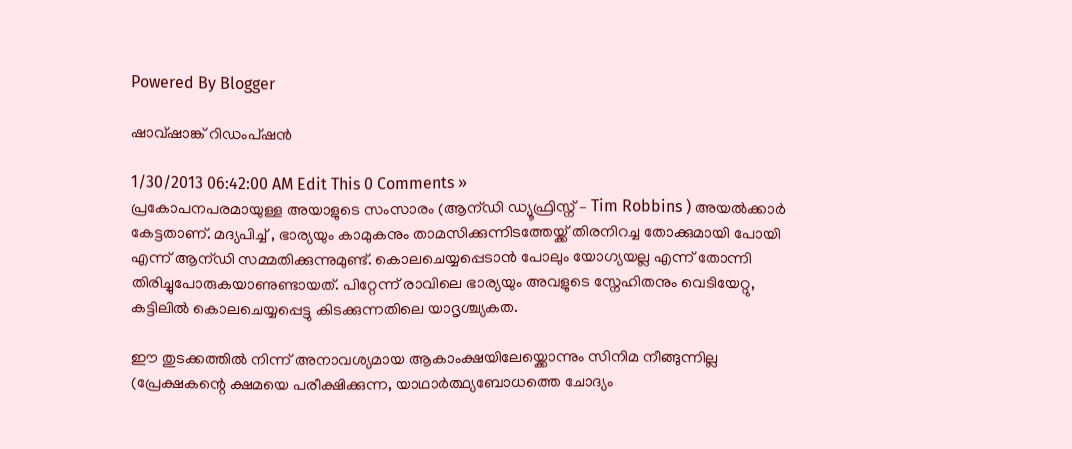Powered By Blogger

ഷാവ്ഷാങ്ക് റിഡംപ്ഷന്‍

1/30/2013 06:42:00 AM Edit This 0 Comments »
പ്രകോപനപരമായുള്ള അയാളുടെ സംസാരം (ആന്ഡി ഡ്യൂഫ്രിസ്ന്‌ – Tim Robbins ) അയല്‍ക്കാര്‍ കേട്ടതാണ്‌. മദ്യപിച്ച് , ഭാര്യയും കാമുകനും താമസിക്കുന്നിടത്തേയ്ക്ക് തിരനിറച്ച തോക്കുമായി പോയി എന്ന് ആന്ഡി സമ്മതിക്കുന്നുമുണ്ട്. കൊലചെയ്യപ്പെടാന്‍ പോലും യോഗ്യയല്ല എന്ന് തോന്നി തിരിച്ചുപോരുകയാണുണ്ടായത്. പിറ്റേന്ന് രാവിലെ ഭാര്യയും അവളുടെ സ്നേഹിതനും വെടിയേറ്റു, കട്ടിലില്‍ കൊലചെയ്യപ്പെട്ടു കിടക്കുന്നതിലെ യാദൃശ്ച്യകത.

ഈ തുടക്കത്തില്‍ നിന്ന് അനാവശ്യമായ ആകാംക്ഷയിലേയ്ക്കൊന്നും സിനിമ നീങ്ങുന്നില്ല (പ്രേക്ഷകന്റെ ക്ഷമയെ പരീക്ഷിക്കുന്ന, യാഥാര്‍ത്ഥ്യബോധത്തെ ചോദ്യം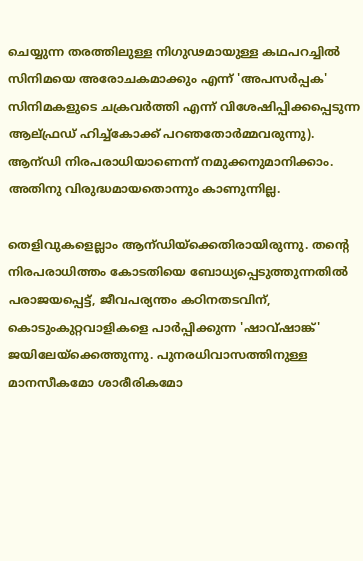ചെയ്യുന്ന തരത്തിലുള്ള നിഗുഢമായുള്ള കഥപറച്ചില്‍ സിനിമയെ അരോചകമാക്കും എന്ന് 'അപസര്‍പ്പക' സിനിമകളുടെ ചക്രവര്‍ത്തി എന്ന് വിശേഷിപ്പിക്കപ്പെടുന്ന ആല്ഫ്രഡ് ഹിച്ച്കോക്ക് പറഞതോര്‍മ്മവരുന്നു). ആന്ഡി നിരപരാധിയാണെന്ന് നമുക്കനുമാനിക്കാം. അതിനു വിരുദ്ധമായതൊന്നും കാണുന്നില്ല.

തെളിവുകളെല്ലാം ആന്ഡിയ്ക്കെതിരായിരുന്നു. തന്റെ നിരപരാധിത്തം കോടതിയെ ബോധ്യപ്പെടുത്തുന്നതില്‍ പരാജയപ്പെട്ട്, ജീവപര്യന്തം കഠിനതടവിന്, കൊടുംകുറ്റവാളികളെ പാര്‍പ്പിക്കുന്ന 'ഷാവ്ഷാങ്ക്' ജയിലേയ്ക്കെത്തുന്നു. പുനരധിവാസത്തിനുള്ള മാനസീകമോ ശാരീരികമോ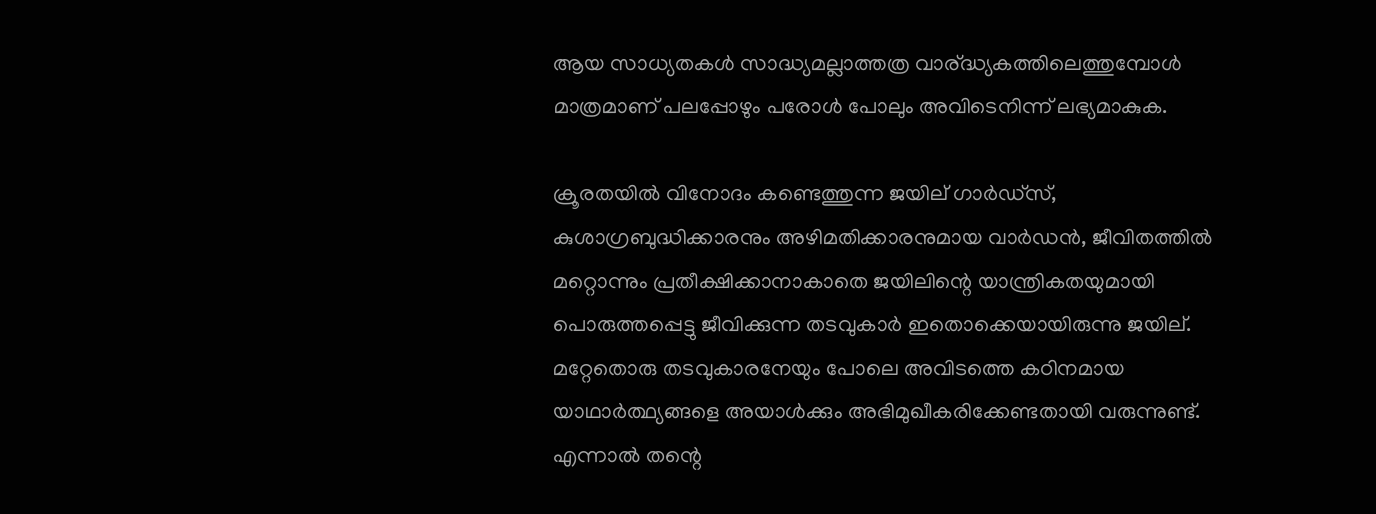ആയ സാധ്യതകള്‍ സാദ്ധ്യമല്ലാത്തത്ര വാര്ദ്ധ്യകത്തിലെത്തുമ്പോള്‍ മാത്രമാണ് പലപ്പോഴും പരോള്‍ പോലും അവിടെനിന്ന് ലഭ്യമാകുക.

ക്രൂരതയില്‍ വിനോദം കണ്ടെത്തുന്ന ജയില് ഗാര്‍ഡ്സ്, കുശാഗ്രബുദ്ധിക്കാരനും അഴിമതിക്കാരനുമായ വാര്‍ഡന്‍, ജീവിതത്തില്‍ മറ്റൊന്നും പ്രതീക്ഷിക്കാനാകാതെ ജയിലിന്റെ യാന്ത്രികതയുമായി പൊരുത്തപ്പെട്ടു ജീവിക്കുന്ന തടവുകാര്‍ ഇതൊക്കെയായിരുന്നു ജയില്. മറ്റേതൊരു തടവുകാരനേയും പോലെ അവിടത്തെ കഠിനമായ യാഥാര്‍ത്ഥ്യങ്ങളെ അയാള്‍ക്കും അഭിമുഖീകരിക്കേണ്ടതായി വരുന്നുണ്ട്.
എന്നാല്‍ തന്റെ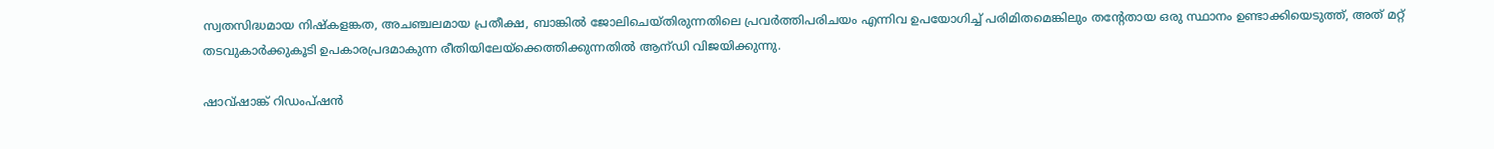സ്വതസിദ്ധമായ നിഷ്കളങ്കത, അചഞ്ചലമായ പ്രതീക്ഷ, ബാങ്കില്‍ ജോലിചെയ്തിരുന്നതിലെ പ്രവര്‍ത്തിപരിചയം എന്നിവ ഉപയോഗിച്ച് പരിമിതമെങ്കിലും തന്റേതായ ഒരു സ്ഥാനം ഉണ്ടാക്കിയെടുത്ത്, അത് മറ്റ് തടവുകാര്‍ക്കുകൂടി ഉപകാരപ്രദമാകുന്ന രീതിയിലേയ്ക്കെത്തിക്കുന്നതില്‍ ആന്ഡി വിജയിക്കുന്നു.

ഷാവ്ഷാങ്ക് റിഡംപ്ഷന്‍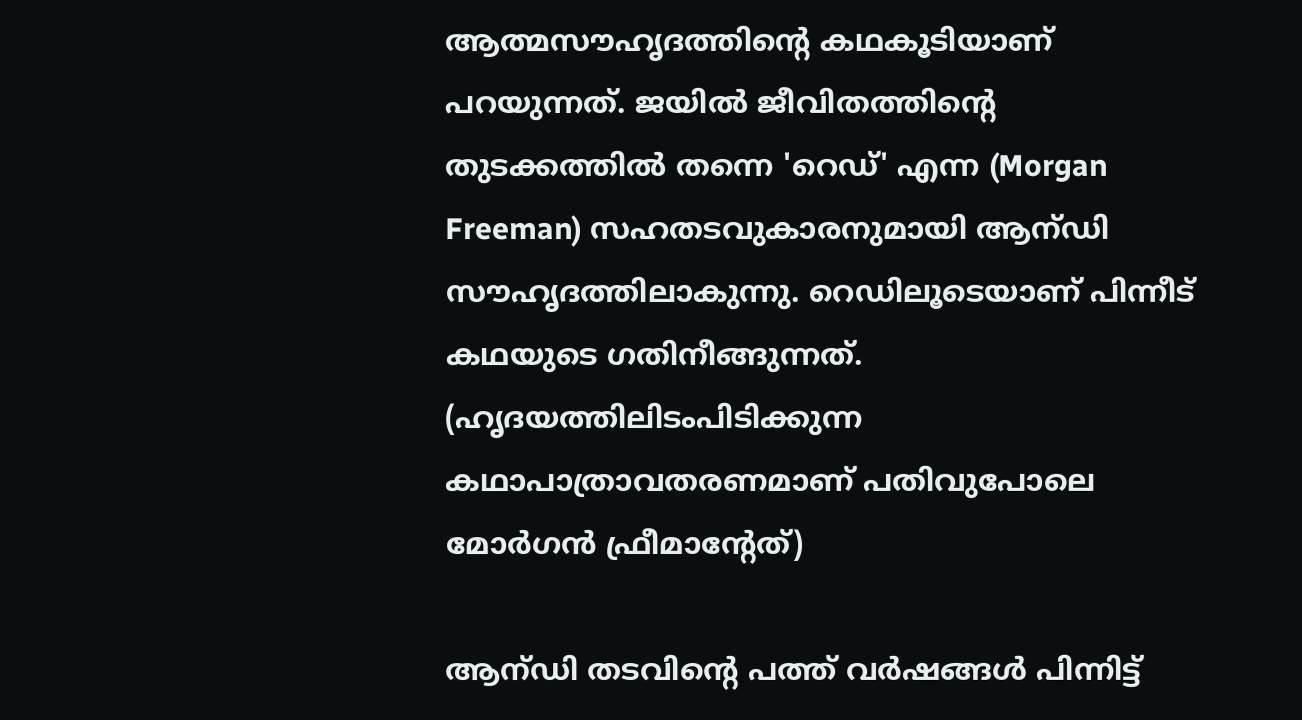ആത്മസൗഹൃദത്തിന്റെ കഥകൂടിയാണ് പറയുന്നത്. ജയില്‍ ജീവിതത്തിന്റെ തുടക്കത്തില്‍ തന്നെ 'റെഡ്' എന്ന (Morgan Freeman) സഹതടവുകാരനുമായി ആന്ഡി സൗഹൃദത്തിലാകുന്നു. റെഡിലൂടെയാണ് പിന്നീട് കഥയുടെ ഗതിനീങ്ങുന്നത്. (ഹൃദയത്തിലിടംപിടിക്കുന്ന കഥാപാത്രാവതരണമാണ് പതിവുപോലെ മോര്‍ഗന്‍ ഫ്രീമാന്റേത്)

ആന്ഡി തടവിന്റെ പത്ത് വര്‍ഷങ്ങള്‍ പിന്നിട്ട്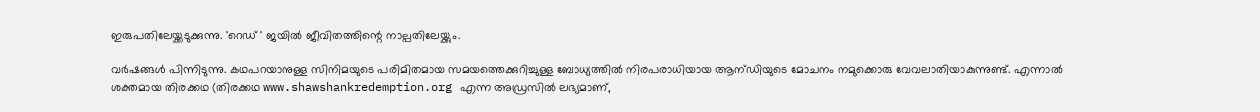ഇരുപതിലേയ്ക്കടുക്കുന്നു. 'റെഡ് ' ജയില്‍ ജീവിതത്തിന്റെ നാല്പതിലേയ്ക്കും.

വര്‍ഷങ്ങള്‍ പിന്നിടുന്നു. കഥപറയാനുള്ള സിനിമയുടെ പരിമിതമായ സമയത്തെക്കുറിച്ചുള്ള ബോധ്യത്തില്‍ നിരപരാധിയായ ആന്ഡിയുടെ മോചനം നമുക്കൊരു വേവലാതിയാകുന്നുണ്ട്. എന്നാല്‍ ശക്തമായ തിരക്കഥ (തിരക്കഥ www.shawshankredemption.org എന്ന അഡ്രസില്‍ ലഭ്യമാണ്,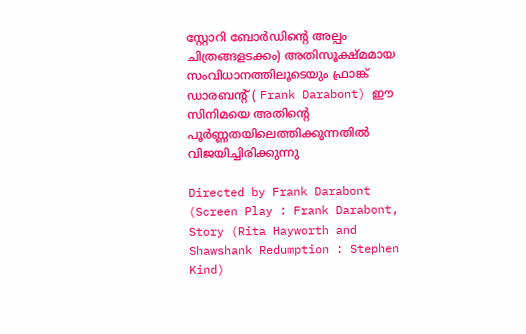സ്റ്റോറി ബോര്‍ഡിന്റെ അല്പം ചിത്രങ്ങളടക്കം) അതിസൂക്ഷ്മമായ സംവിധാനത്തിലൂടെയും ഫ്രാങ്ക് ഡാരബന്റ് ( Frank Darabont) ഈ സിനിമയെ അതിന്റെ പൂര്‍ണ്ണതയിലെത്തിക്കുന്നതില്‍ വിജയിച്ചിരിക്കുന്നു

Directed by Frank Darabont (Screen Play : Frank Darabont, Story (Rita Hayworth and Shawshank Redumption : Stephen Kind)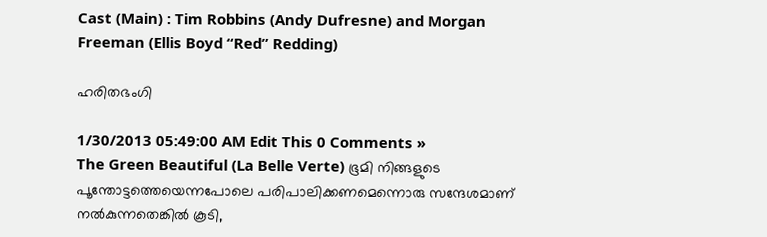Cast (Main) : Tim Robbins (Andy Dufresne) and Morgan Freeman (Ellis Boyd “Red” Redding)

ഹരിതഭംഗി

1/30/2013 05:49:00 AM Edit This 0 Comments »
The Green Beautiful (La Belle Verte) ഭൂമി നിങ്ങളുടെ പൂന്തോട്ടത്തെയെന്നപോലെ പരിപാലിക്കണമെന്നൊരു സന്ദേശമാണ്‌ നല്‍കുന്നതെങ്കില്‍ കൂടി,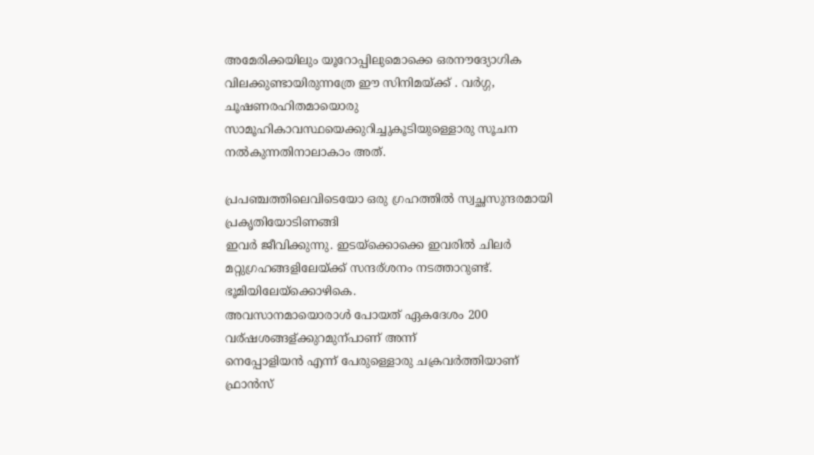അമേരിക്കയിലും യൂറോപ്പിലുമൊക്കെ ഒരനൗദ്യോഗിക വിലക്കുണ്ടായിരുന്നത്രേ ഈ സിനിമയ്ക്ക് . വര്‍ഗ്ഗ, ചൂഷണരഹിതമായൊരു സാമൂഹികാവസ്ഥയെക്കുറിച്ചുകൂടിയുള്ളൊരു സൂചന നല്‍കുന്നതിനാലാകാം അത്.

പ്രപഞ്ചത്തിലെവിടെയോ ഒരു ഗ്രഹത്തില്‍ സ്വച്ഛസുന്ദരമായി പ്രകൃതിയോടിണങ്ങി
ഇവര്‍ ജീവിക്കുന്നു. ഇടയ്ക്കൊക്കെ ഇവരില്‍ ചിലര്‍
മറ്റുഗ്രഹങ്ങളിലേയ്ക്ക് സന്ദര്ശനം നടത്താറുണ്ട്. ഭൂമിയിലേയ്ക്കൊഴികെ.
അവസാനമായൊരാള്‍ പോയത് ഏകദേശം 200 വര്ഷശങ്ങള്ക്കുറമുന്പാണ്‌ അന്ന്
നെപ്പോളിയന്‍ എന്ന് പേരുള്ളൊരു ചക്രവര്‍ത്തിയാണ്‌ ഫ്രാന്‍സ്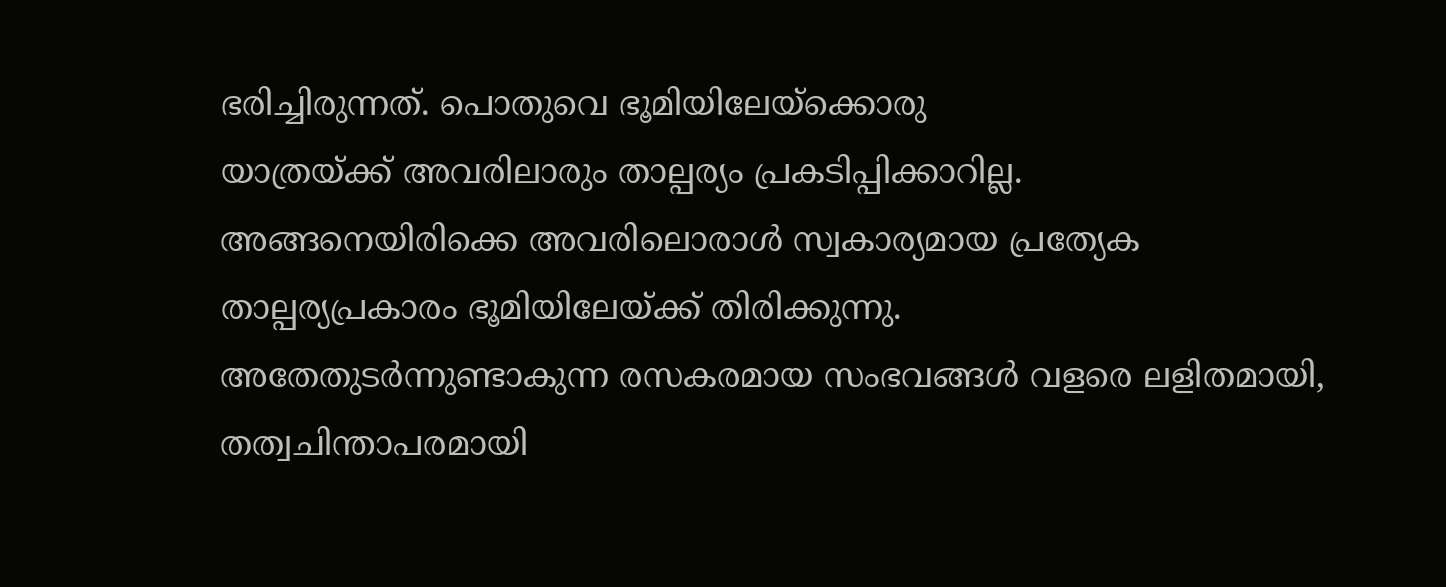ഭരിച്ചിരുന്നത്. പൊതുവെ ഭൂമിയിലേയ്ക്കൊരു
യാത്രയ്ക്ക് അവരിലാരും താല്പര്യം പ്രകടിപ്പിക്കാറില്ല.
അങ്ങനെയിരിക്കെ അവരിലൊരാള്‍ സ്വകാര്യമായ പ്രത്യേക
താല്പര്യപ്രകാരം ഭൂമിയിലേയ്ക്ക് തിരിക്കുന്നു.
അതേതുടര്‍ന്നുണ്ടാകുന്ന രസകരമായ സംഭവങ്ങള്‍ വളരെ ലളിതമായി, തത്വചിന്താപരമായി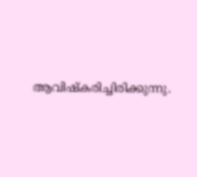ആവിഷ്കരിച്ചിരിക്കുന്നു.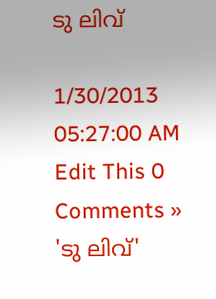ടു ലിവ്

1/30/2013 05:27:00 AM Edit This 0 Comments »
'ടു ലിവ്'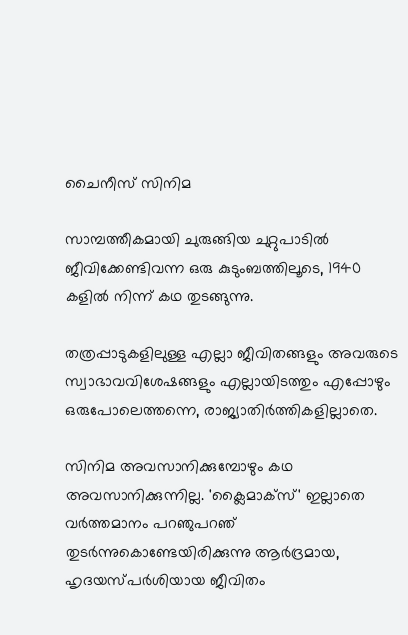ചൈനീസ് സിനിമ

സാമ്പത്തീകമായി ചുരുങ്ങിയ ചുറ്റുപാടില്‍ ജീവിക്കേണ്ടിവന്ന ഒരു കുടുംബത്തിലൂടെ, 1940 കളില്‍ നിന്ന് കഥ തുടങ്ങുന്നു.

തത്രപ്പാടുകളിലുള്ള എല്ലാ ജീവിതങ്ങളും അവരുടെ സ്വാഭാവവിശേഷങ്ങളും എല്ലായിടത്തും എപ്പോഴും ഒരുപോലെത്തന്നെ, രാജ്യാതിര്‍ത്തികളില്ലാതെ.

സിനിമ അവസാനിക്കുമ്പോഴും കഥ അവസാനിക്കുന്നില്ല. 'ക്ലൈമാക്സ്' ഇല്ലാതെ വര്‍ത്തമാനം പറഞുപറഞ് തുടര്‍ന്നുകൊണ്ടേയിരിക്കുന്നു ആര്‍ദ്രമായ, ഹൃദയസ്പര്‍ശിയായ ജീവിതം